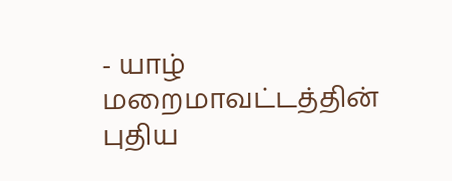- யாழ் மறைமாவட்டத்தின் புதிய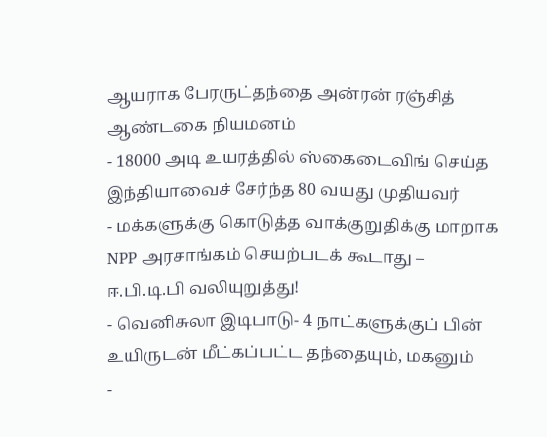ஆயராக பேரருட்தந்தை அன்ரன் ரஞ்சித் ஆண்டகை நியமனம்
- 18000 அடி உயரத்தில் ஸ்கைடைவிங் செய்த இந்தியாவைச் சேர்ந்த 80 வயது முதியவர்
- மக்களுக்கு கொடுத்த வாக்குறுதிக்கு மாறாக NPP அரசாங்கம் செயற்படக் கூடாது – ஈ.பி.டி.பி வலியுறுத்து!
- வெனிசுலா இடிபாடு- 4 நாட்களுக்குப் பின் உயிருடன் மீட்கப்பட்ட தந்தையும், மகனும்
-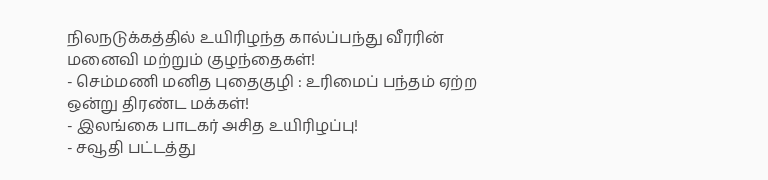நிலநடுக்கத்தில் உயிரிழந்த கால்ப்பந்து வீரரின் மனைவி மற்றும் குழந்தைகள்!
- செம்மணி மனித புதைகுழி : உரிமைப் பந்தம் ஏற்ற ஒன்று திரண்ட மக்கள்!
- இலங்கை பாடகர் அசித உயிரிழப்பு!
- சவூதி பட்டத்து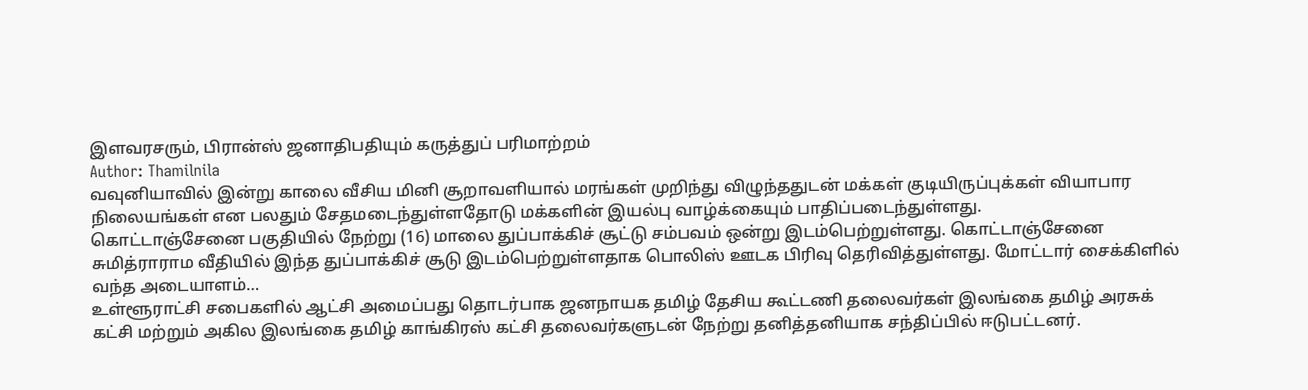இளவரசரும், பிரான்ஸ் ஜனாதிபதியும் கருத்துப் பரிமாற்றம்
Author: Thamilnila
வவுனியாவில் இன்று காலை வீசிய மினி சூறாவளியால் மரங்கள் முறிந்து விழுந்ததுடன் மக்கள் குடியிருப்புக்கள் வியாபார நிலையங்கள் என பலதும் சேதமடைந்துள்ளதோடு மக்களின் இயல்பு வாழ்க்கையும் பாதிப்படைந்துள்ளது.
கொட்டாஞ்சேனை பகுதியில் நேற்று (16) மாலை துப்பாக்கிச் சூட்டு சம்பவம் ஒன்று இடம்பெற்றுள்ளது. கொட்டாஞ்சேனை சுமித்ராராம வீதியில் இந்த துப்பாக்கிச் சூடு இடம்பெற்றுள்ளதாக பொலிஸ் ஊடக பிரிவு தெரிவித்துள்ளது. மோட்டார் சைக்கிளில் வந்த அடையாளம்…
உள்ளூராட்சி சபைகளில் ஆட்சி அமைப்பது தொடர்பாக ஜனநாயக தமிழ் தேசிய கூட்டணி தலைவர்கள் இலங்கை தமிழ் அரசுக் கட்சி மற்றும் அகில இலங்கை தமிழ் காங்கிரஸ் கட்சி தலைவர்களுடன் நேற்று தனித்தனியாக சந்திப்பில் ஈடுபட்டனர்.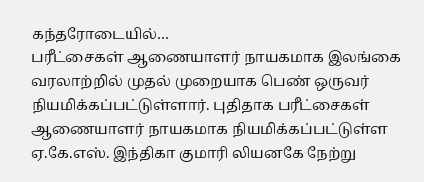கந்தரோடையில்…
பரீட்சைகள் ஆணையாளர் நாயகமாக இலங்கை வரலாற்றில் முதல் முறையாக பெண் ஒருவர் நியமிக்கப்பட்டுள்ளார். புதிதாக பரீட்சைகள் ஆணையாளர் நாயகமாக நியமிக்கப்பட்டுள்ள ஏ.கே.எஸ். இந்திகா குமாரி லியனகே நேற்று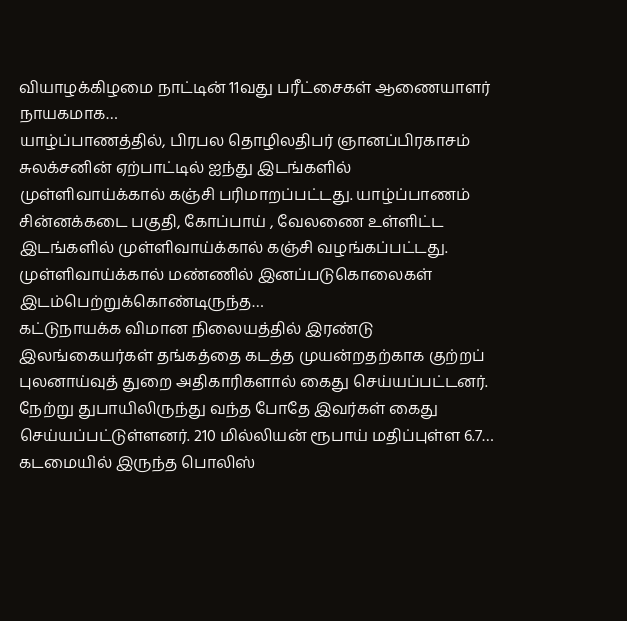வியாழக்கிழமை நாட்டின் 11வது பரீட்சைகள் ஆணையாளர் நாயகமாக…
யாழ்ப்பாணத்தில், பிரபல தொழிலதிபர் ஞானப்பிரகாசம் சுலக்சனின் ஏற்பாட்டில் ஐந்து இடங்களில் முள்ளிவாய்க்கால் கஞ்சி பரிமாறப்பட்டது. யாழ்ப்பாணம் சின்னக்கடை பகுதி, கோப்பாய் , வேலணை உள்ளிட்ட இடங்களில் முள்ளிவாய்க்கால் கஞ்சி வழங்கப்பட்டது. முள்ளிவாய்க்கால் மண்ணில் இனப்படுகொலைகள் இடம்பெற்றுக்கொண்டிருந்த…
கட்டுநாயக்க விமான நிலையத்தில் இரண்டு இலங்கையர்கள் தங்கத்தை கடத்த முயன்றதற்காக குற்றப் புலனாய்வுத் துறை அதிகாரிகளால் கைது செய்யப்பட்டனர். நேற்று துபாயிலிருந்து வந்த போதே இவர்கள் கைது செய்யப்பட்டுள்ளனர். 210 மில்லியன் ரூபாய் மதிப்புள்ள 6.7…
கடமையில் இருந்த பொலிஸ்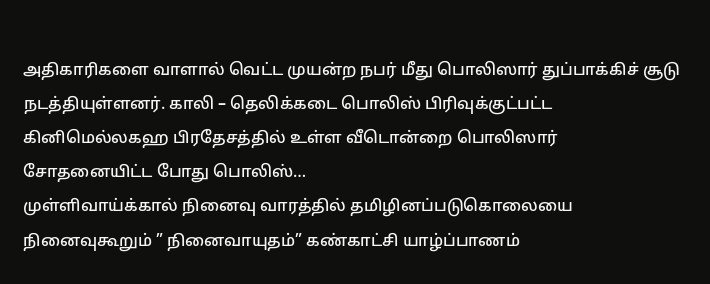அதிகாரிகளை வாளால் வெட்ட முயன்ற நபர் மீது பொலிஸார் துப்பாக்கிச் சூடு நடத்தியுள்ளனர். காலி – தெலிக்கடை பொலிஸ் பிரிவுக்குட்பட்ட கினிமெல்லகஹ பிரதேசத்தில் உள்ள வீடொன்றை பொலிஸார் சோதனையிட்ட போது பொலிஸ்…
முள்ளிவாய்க்கால் நினைவு வாரத்தில் தமிழினப்படுகொலையை நினைவுகூறும் ” நினைவாயுதம்” கண்காட்சி யாழ்ப்பாணம்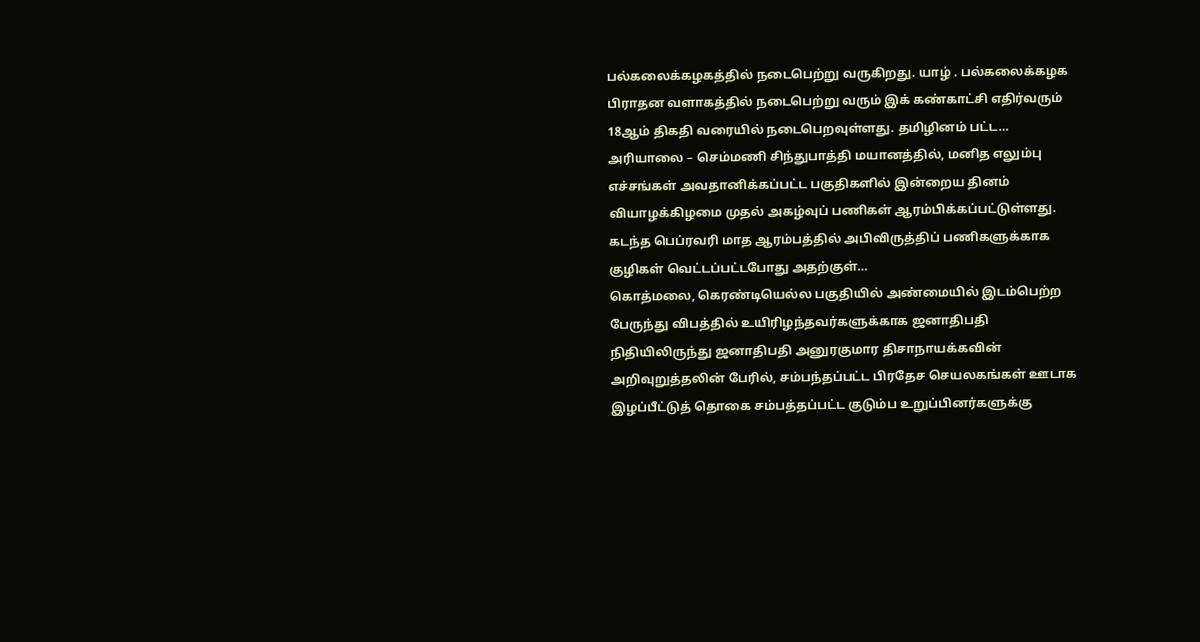பல்கலைக்கழகத்தில் நடைபெற்று வருகிறது. யாழ் . பல்கலைக்கழக பிராதன வளாகத்தில் நடைபெற்று வரும் இக் கண்காட்சி எதிர்வரும் 18ஆம் திகதி வரையில் நடைபெறவுள்ளது. தமிழினம் பட்ட…
அரியாலை – செம்மணி சிந்துபாத்தி மயானத்தில், மனித எலும்பு எச்சங்கள் அவதானிக்கப்பட்ட பகுதிகளில் இன்றைய தினம் வியாழக்கிழமை முதல் அகழ்வுப் பணிகள் ஆரம்பிக்கப்பட்டுள்ளது. கடந்த பெப்ரவரி மாத ஆரம்பத்தில் அபிவிருத்திப் பணிகளுக்காக குழிகள் வெட்டப்பட்டபோது அதற்குள்…
கொத்மலை, கெரண்டியெல்ல பகுதியில் அண்மையில் இடம்பெற்ற பேருந்து விபத்தில் உயிரிழந்தவர்களுக்காக ஜனாதிபதி நிதியிலிருந்து ஜனாதிபதி அனுரகுமார திசாநாயக்கவின் அறிவுறுத்தலின் பேரில், சம்பந்தப்பட்ட பிரதேச செயலகங்கள் ஊடாக இழப்பீட்டுத் தொகை சம்பத்தப்பட்ட குடும்ப உறுப்பினர்களுக்கு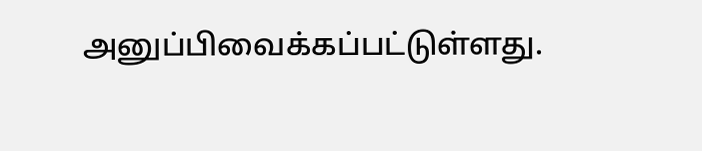அனுப்பிவைக்கப்பட்டுள்ளது.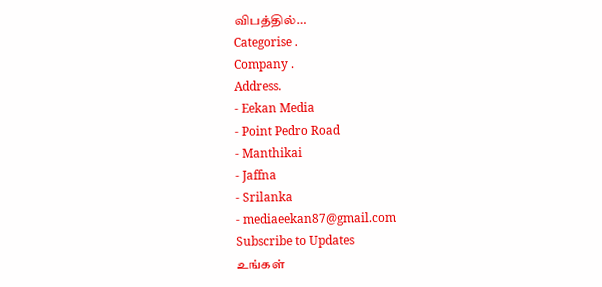விபத்தில்…
Categorise .
Company .
Address.
- Eekan Media
- Point Pedro Road
- Manthikai
- Jaffna
- Srilanka
- mediaeekan87@gmail.com
Subscribe to Updates
உங்கள்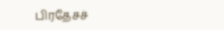பிரதேசச்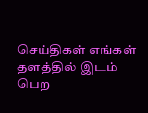செய்திகள் எங்கள் தளத்தில் இடம் பெற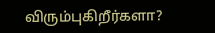விரும்புகிறீர்களா?